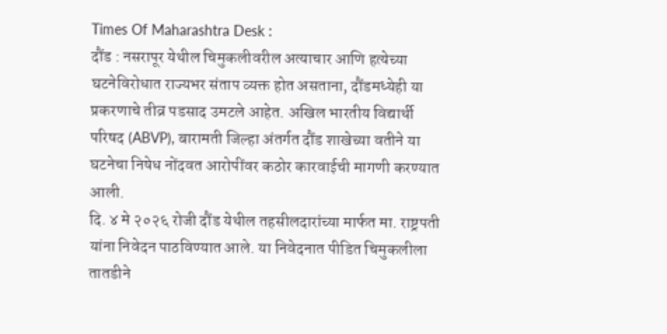Times Of Maharashtra Desk :
दौंड : नसरापूर येथील चिमुकलीवरील अत्याचार आणि हत्येच्या घटनेविरोधात राज्यभर संताप व्यक्त होत असताना, दौंडमध्येही या प्रकरणाचे तीव्र पडसाद उमटले आहेत. अखिल भारतीय विद्यार्थी परिषद (ABVP), बारामती जिल्हा अंतर्गत दौंड शाखेच्या वतीने या घटनेचा निषेध नोंदवत आरोपींवर कठोर कारवाईची मागणी करण्यात आली.
दि. ४ मे २०२६ रोजी दौंड येथील तहसीलदारांच्या मार्फत मा. राष्ट्रपती यांना निवेदन पाठविण्यात आले. या निवेदनात पीडित चिमुकलीला तातडीने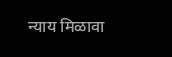न्याय मिळावा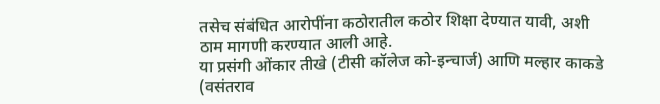तसेच संबंधित आरोपींना कठोरातील कठोर शिक्षा देण्यात यावी, अशी ठाम मागणी करण्यात आली आहे.
या प्रसंगी ओंकार तीखे (टीसी कॉलेज को-इन्चार्ज) आणि मल्हार काकडे (वसंतराव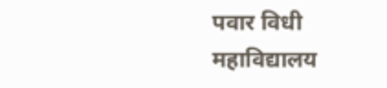पवार विधी महाविद्यालय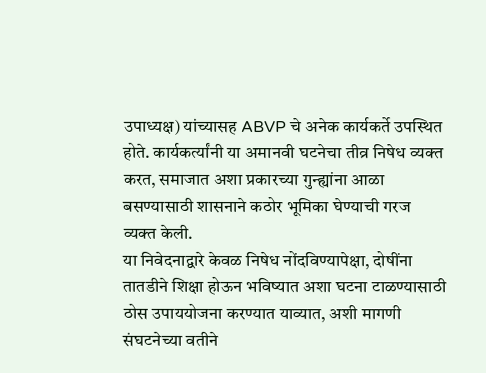उपाध्यक्ष) यांच्यासह ABVP चे अनेक कार्यकर्ते उपस्थित होते. कार्यकर्त्यांनी या अमानवी घटनेचा तीव्र निषेध व्यक्त करत, समाजात अशा प्रकारच्या गुन्ह्यांना आळा बसण्यासाठी शासनाने कठोर भूमिका घेण्याची गरज व्यक्त केली.
या निवेदनाद्वारे केवळ निषेध नोंदविण्यापेक्षा, दोषींना तातडीने शिक्षा होऊन भविष्यात अशा घटना टाळण्यासाठी ठोस उपाययोजना करण्यात याव्यात, अशी मागणी संघटनेच्या वतीने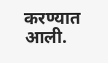करण्यात आली.